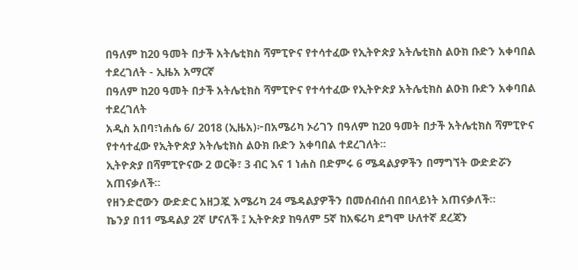በዓለም ከ20 ዓመት በታች አትሌቲክስ ሻምፒዮና የተሳተፈው የኢትዮጵያ አትሌቲክስ ልዑክ ቡድን አቀባበል ተደረገለት - ኢዜአ አማርኛ
በዓለም ከ20 ዓመት በታች አትሌቲክስ ሻምፒዮና የተሳተፈው የኢትዮጵያ አትሌቲክስ ልዑክ ቡድን አቀባበል ተደረገለት
አዲስ አበባ፣ነሐሴ 6/ 2018 (ኢዜአ)፦በአሜሪካ ኦሪገን በዓለም ከ20 ዓመት በታች አትሌቲክስ ሻምፒዮና የተሳተፈው የኢትዮጵያ አትሌቲክስ ልዑክ ቡድን አቀባበል ተደረገለት፡፡
ኢትዮጵያ በሻምፒዮናው 2 ወርቅ፣ 3 ብር እና 1 ነሐስ በድምሩ 6 ሜዳልያዎችን በማግኘት ውድድሯን አጠናቃለች።
የዘንድሮውን ውድድር አዘጋጇ አሜሪካ 24 ሜዳልያዎችን በመሰብሰብ በበላይነት አጠናቃለች።
ኬንያ በ11 ሜዳልያ 2ኛ ሆናለች ፤ ኢትዮጵያ ከዓለም 5ኛ ከአፍሪካ ደግሞ ሁለተኛ ደረጃን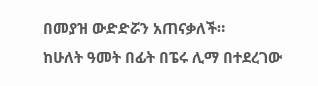በመያዝ ውድድሯን አጠናቃለች።
ከሁለት ዓመት በፊት በፔሩ ሊማ በተደረገው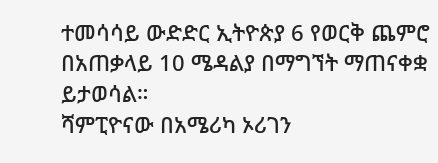ተመሳሳይ ውድድር ኢትዮጵያ 6 የወርቅ ጨምሮ በአጠቃላይ 10 ሜዳልያ በማግኘት ማጠናቀቋ ይታወሳል።
ሻምፒዮናው በአሜሪካ ኦሪገን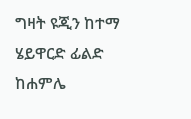ግዛት ዩጂን ከተማ ሄይዋርድ ፊልድ ከሐምሌ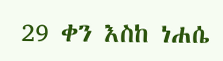29 ቀን እስከ ነሐሴ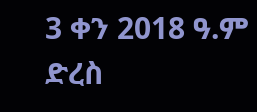3 ቀን 2018 ዓ.ም ድረስ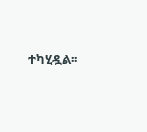ተካሂዷል፡፡